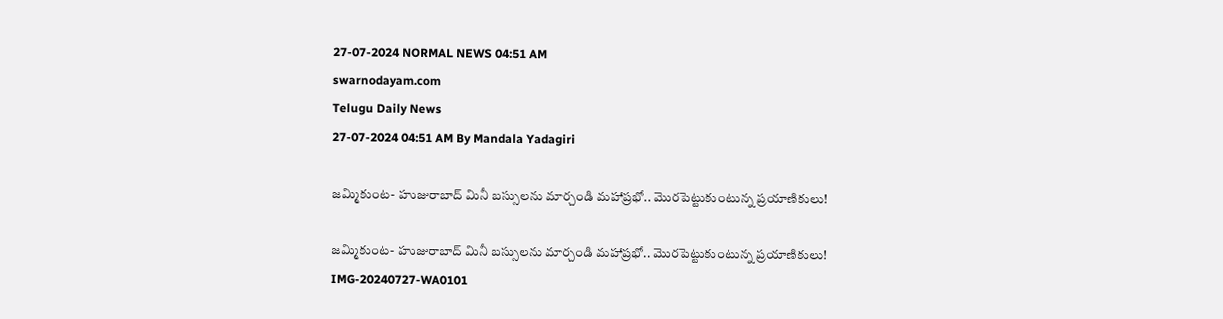27-07-2024 NORMAL NEWS 04:51 AM
swarnodayam.com
Telugu Daily News
27-07-2024 04:51 AM By Mandala Yadagiri

జమ్మికుంట- హుజురాబాద్ మినీ బస్సులను మార్చండి మహాప్రభో.. మొరపెట్టుకుంటున్న ప్రయాణికులు!

జమ్మికుంట- హుజురాబాద్ మినీ బస్సులను మార్చండి మహాప్రభో.. మొరపెట్టుకుంటున్న ప్రయాణికులు!
IMG-20240727-WA0101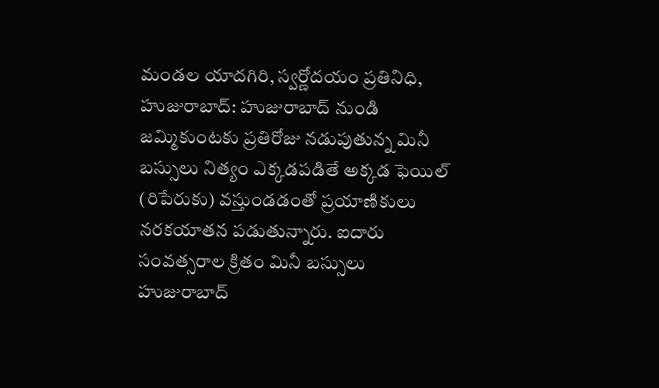మండల యాదగిరి, స్వర్ణోదయం ప్రతినిధి, హుజురాబాద్: హుజురాబాద్ నుండి జమ్మికుంటకు ప్రతిరోజు నడుపుతున్న మినీ బస్సులు నిత్యం ఎక్కడపడితే అక్కడ ఫెయిల్ (రిపేరుకు) వస్తుండడంతో ప్రయాణికులు నరకయాతన పడుతున్నారు. ఐదారు సంవత్సరాల క్రితం మినీ బస్సులు హుజురాబాద్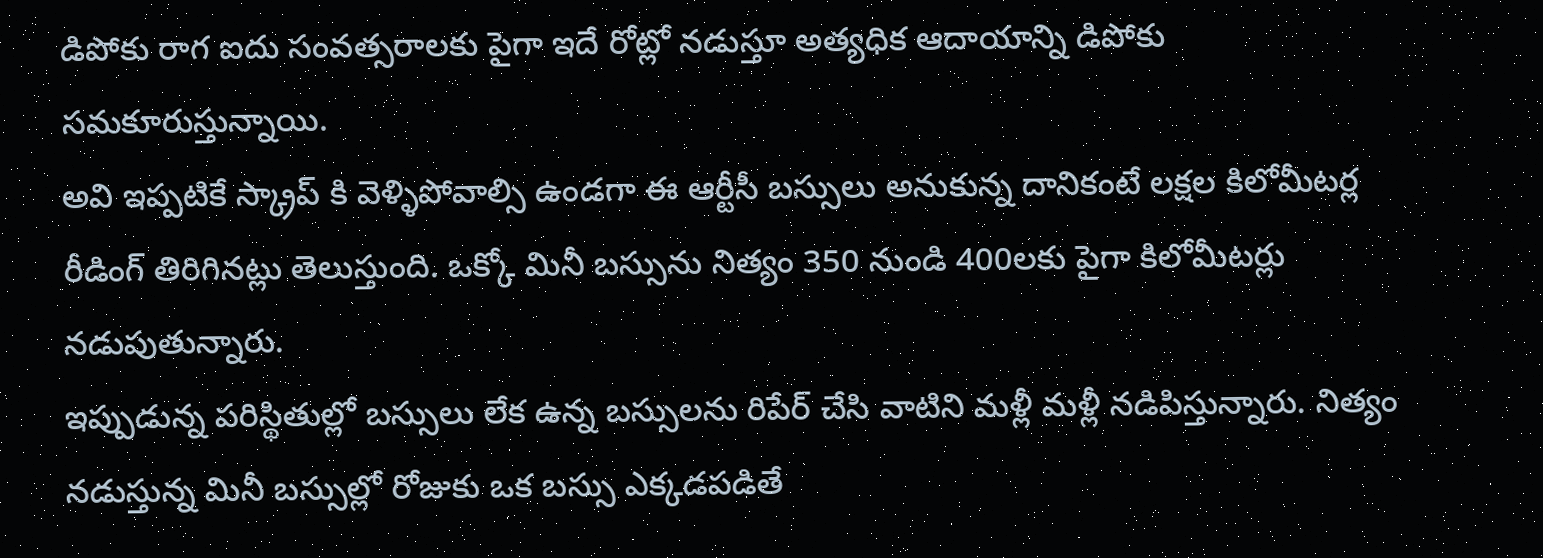డిపోకు రాగ ఐదు సంవత్సరాలకు పైగా ఇదే రోట్లో నడుస్తూ అత్యధిక ఆదాయాన్ని డిపోకు సమకూరుస్తున్నాయి.
అవి ఇప్పటికే స్క్రాప్ కి వెళ్ళిపోవాల్సి ఉండగా ఈ ఆర్టీసీ బస్సులు అనుకున్న దానికంటే లక్షల కిలోమీటర్ల రీడింగ్ తిరిగినట్లు తెలుస్తుంది. ఒక్కో మినీ బస్సును నిత్యం 350 నుండి 400లకు పైగా కిలోమీటర్లు నడుపుతున్నారు.
ఇప్పుడున్న పరిస్థితుల్లో బస్సులు లేక ఉన్న బస్సులను రిపేర్ చేసి వాటిని మళ్లీ మళ్లీ నడిపిస్తున్నారు. నిత్యం నడుస్తున్న మినీ బస్సుల్లో రోజుకు ఒక బస్సు ఎక్కడపడితే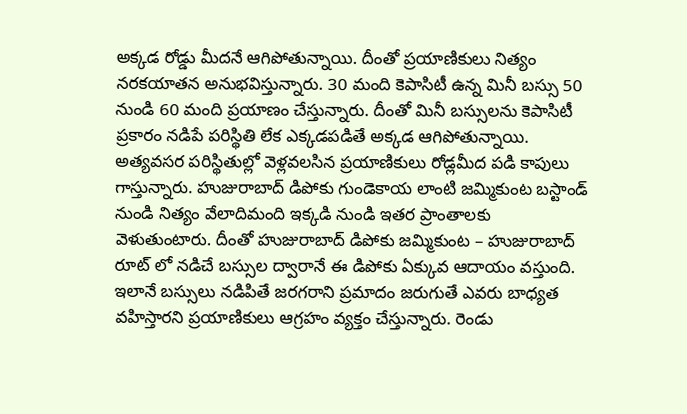అక్కడ రోడ్డు మీదనే ఆగిపోతున్నాయి. దీంతో ప్రయాణికులు నిత్యం నరకయాతన అనుభవిస్తున్నారు. 30 మంది కెపాసిటీ ఉన్న మినీ బస్సు 50 నుండి 60 మంది ప్రయాణం చేస్తున్నారు. దీంతో మినీ బస్సులను కెపాసిటీ ప్రకారం నడిపే పరిస్థితి లేక ఎక్కడపడితే అక్కడ ఆగిపోతున్నాయి. అత్యవసర పరిస్థితుల్లో వెళ్లవలసిన ప్రయాణికులు రోడ్లమీద పడి కాపులు గాస్తున్నారు. హుజురాబాద్ డిపోకు గుండెకాయ లాంటి జమ్మికుంట బస్టాండ్ నుండి నిత్యం వేలాదిమంది ఇక్కడి నుండి ఇతర ప్రాంతాలకు వెళుతుంటారు. దీంతో హుజురాబాద్ డిపోకు జమ్మికుంట – హుజురాబాద్ రూట్ లో నడిచే బస్సుల ద్వారానే ఈ డిపోకు ఏక్కువ ఆదాయం వస్తుంది. ఇలానే బస్సులు నడిపితే జరగరాని ప్రమాదం జరుగుతే ఎవరు బాధ్యత వహిస్తారని ప్రయాణికులు ఆగ్రహం వ్యక్తం చేస్తున్నారు. రెండు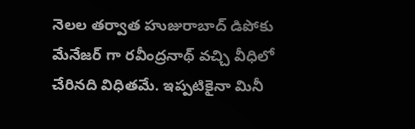నెలల తర్వాత హుజురాబాద్ డిపోకు మేనేజర్ గా రవీంద్రనాథ్ వచ్చి వీధిలో చేరినది విధితమే. ఇప్పటికైనా మినీ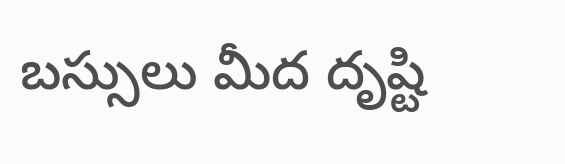బస్సులు మీద దృష్టి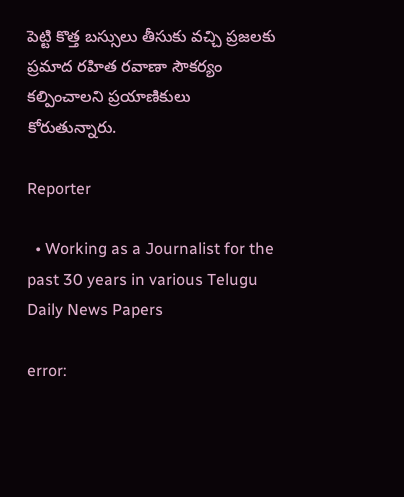పెట్టి కొత్త బస్సులు తీసుకు వచ్చి ప్రజలకు ప్రమాద రహిత రవాణా సౌకర్యం కల్పించాలని ప్రయాణికులు కోరుతున్నారు.

Reporter

  • Working as a Journalist for the past 30 years in various Telugu Daily News Papers

error: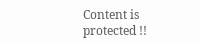Content is protected !!